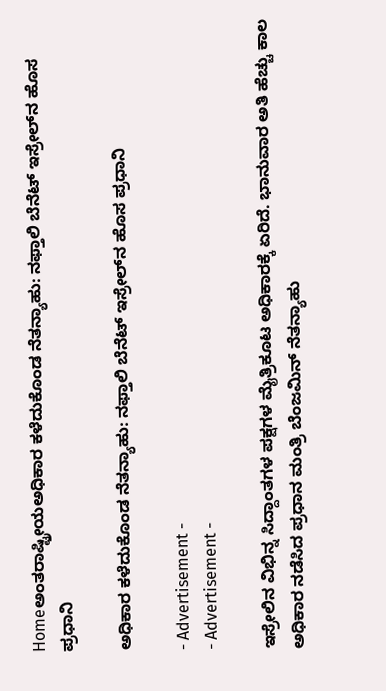Homeಅಂತರಾಷ್ಟ್ರೀಯಅಧಿಕಾರ ಕಳೆದುಕೊಂಡ ನೆತನ್ಯಾಹು: ನಫ್ತಾಲಿ ಬೆನೆಟ್ ಇಸ್ರೇಲ್‍ನ ಹೊಸ ಪ್ರಧಾನಿ

ಅಧಿಕಾರ ಕಳೆದುಕೊಂಡ ನೆತನ್ಯಾಹು: ನಫ್ತಾಲಿ ಬೆನೆಟ್ ಇಸ್ರೇಲ್‍ನ ಹೊಸ ಪ್ರಧಾನಿ

- Advertisement -
- Advertisement -

ಇಸ್ರೇಲಿನ ವಿಭಿನ್ನ ಸಿದ್ದಾಂತಗಳ ಪಕ್ಷಗಳ ಮೈತ್ರಿಕೂಟ ಅಧಿಕಾರಕ್ಕೆ ಏರಿದೆ. ಭಾನುವಾರ ಅತಿ ಹೆಚ್ಚು ಕಾಲ ಅಧಿಕಾರ ನಡೆಸಿದ ಪ್ರಧಾನ ಮಂತ್ರಿ ಬೆಂಜಮಿನ್ ನೆತನ್ಯಾಹು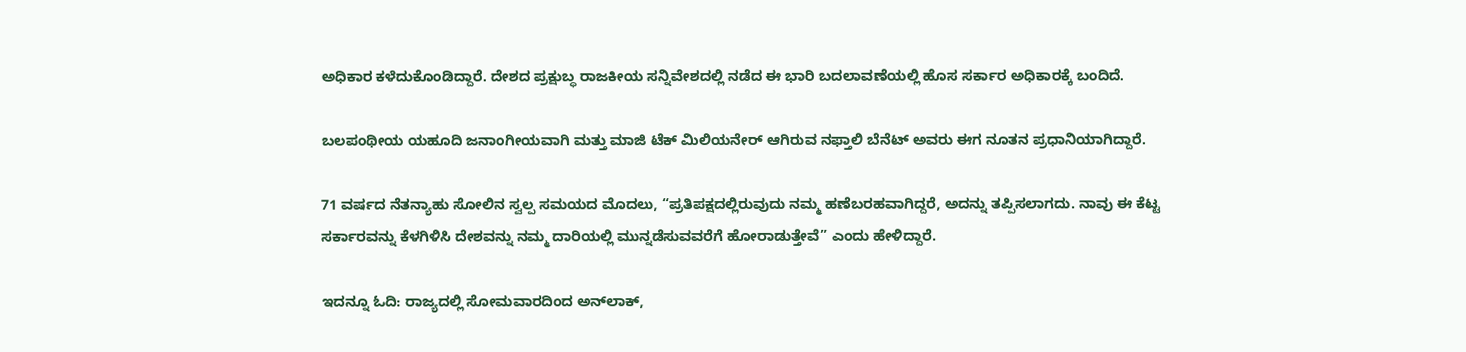ಅಧಿಕಾರ ಕಳೆದುಕೊಂಡಿದ್ದಾರೆ. ದೇಶದ ಪ್ರಕ್ಷುಬ್ಧ ರಾಜಕೀಯ ಸನ್ನಿವೇಶದಲ್ಲಿ ನಡೆದ ಈ ಭಾರಿ ಬದಲಾವಣೆಯಲ್ಲಿ ಹೊಸ ಸರ್ಕಾರ ಅಧಿಕಾರಕ್ಕೆ ಬಂದಿದೆ.

ಬಲಪಂಥೀಯ ಯಹೂದಿ ಜನಾಂಗೀಯವಾಗಿ ಮತ್ತು ಮಾಜಿ ಟೆಕ್ ಮಿಲಿಯನೇರ್ ಆಗಿರುವ ನಫ್ತಾಲಿ ಬೆನೆಟ್ ಅವರು ಈಗ ನೂತನ ಪ್ರಧಾನಿಯಾಗಿದ್ದಾರೆ.

71 ವರ್ಷದ ನೆತನ್ಯಾಹು ಸೋಲಿನ ಸ್ವಲ್ಪ ಸಮಯದ ಮೊದಲು, “ಪ್ರತಿಪಕ್ಷದಲ್ಲಿರುವುದು ನಮ್ಮ ಹಣೆಬರಹವಾಗಿದ್ದರೆ, ಅದನ್ನು ತಪ್ಪಿಸಲಾಗದು. ನಾವು ಈ ಕೆಟ್ಟ ಸರ್ಕಾರವನ್ನು ಕೆಳಗಿಳಿಸಿ ದೇಶವನ್ನು ನಮ್ಮ ದಾರಿಯಲ್ಲಿ ಮುನ್ನಡೆಸುವವರೆಗೆ ಹೋರಾಡುತ್ತೇವೆ” ಎಂದು ಹೇಳಿದ್ದಾರೆ.

ಇದನ್ನೂ ಓದಿ: ರಾಜ್ಯದಲ್ಲಿ ಸೋಮವಾರದಿಂದ ಅನ್‌ಲಾಕ್‌,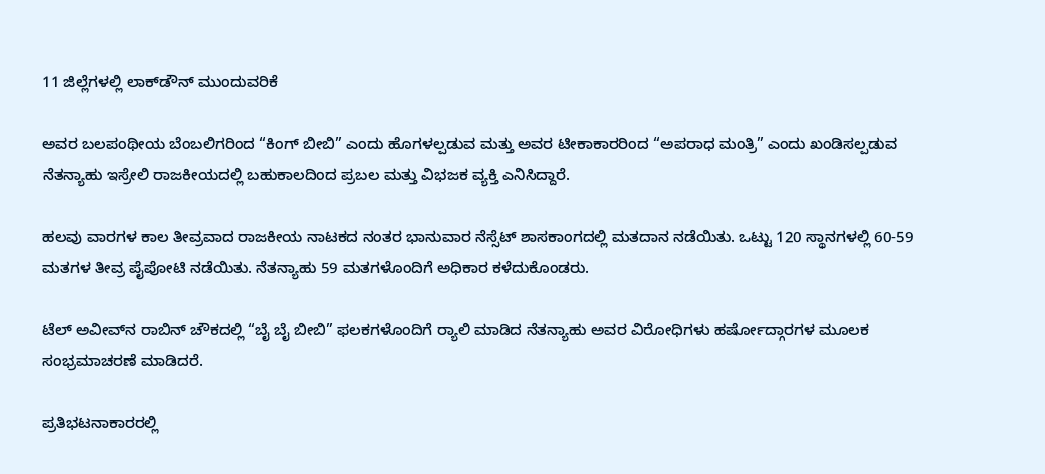11 ಜಿಲ್ಲೆಗಳಲ್ಲಿ ಲಾಕ್‌ಡೌನ್ ಮುಂದುವರಿಕೆ

ಅವರ ಬಲಪಂಥೀಯ ಬೆಂಬಲಿಗರಿಂದ “ಕಿಂಗ್ ಬೀಬಿ” ಎಂದು ಹೊಗಳಲ್ಪಡುವ ಮತ್ತು ಅವರ ಟೀಕಾಕಾರರಿಂದ “ಅಪರಾಧ ಮಂತ್ರಿ” ಎಂದು ಖಂಡಿಸಲ್ಪಡುವ ನೆತನ್ಯಾಹು ಇಸ್ರೇಲಿ ರಾಜಕೀಯದಲ್ಲಿ ಬಹುಕಾಲದಿಂದ ಪ್ರಬಲ ಮತ್ತು ವಿಭಜಕ ವ್ಯಕ್ತಿ ಎನಿಸಿದ್ದಾರೆ.

ಹಲವು ವಾರಗಳ ಕಾಲ ತೀವ್ರವಾದ ರಾಜಕೀಯ ನಾಟಕದ ನಂತರ ಭಾನುವಾರ ನೆಸ್ಸೆಟ್ ಶಾಸಕಾಂಗದಲ್ಲಿ ಮತದಾನ ನಡೆಯಿತು. ಒಟ್ಟು 120 ಸ್ಥಾನಗಳಲ್ಲಿ 60-59 ಮತಗಳ ತೀವ್ರ ಪೈಪೋಟಿ ನಡೆಯಿತು. ನೆತನ್ಯಾಹು 59 ಮತಗಳೊಂದಿಗೆ ಅಧಿಕಾರ ಕಳೆದುಕೊಂಡರು.

ಟೆಲ್ ಅವೀವ್‌ನ ರಾಬಿನ್ ಚೌಕದಲ್ಲಿ “ಬೈ ಬೈ ಬೀಬಿ” ಫಲಕಗಳೊಂದಿಗೆ ರ್‍ಯಾಲಿ ಮಾಡಿದ ನೆತನ್ಯಾಹು ಅವರ ವಿರೋಧಿಗಳು ಹರ್ಷೋದ್ಗಾರಗಳ ಮೂಲಕ  ಸಂಭ್ರಮಾಚರಣೆ ಮಾಡಿದರೆ.

ಪ್ರತಿಭಟನಾಕಾರರಲ್ಲಿ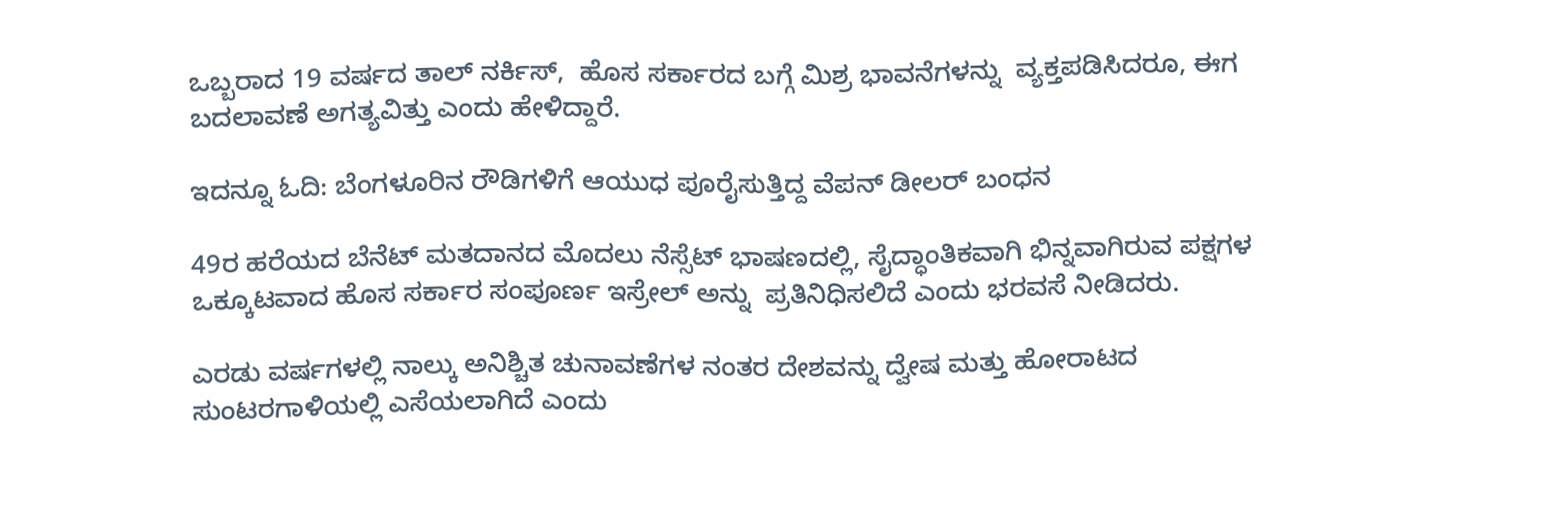ಒಬ್ಬರಾದ 19 ವರ್ಷದ ತಾಲ್ ನರ್ಕಿಸ್‍,  ಹೊಸ ಸರ್ಕಾರದ ಬಗ್ಗೆ ಮಿಶ್ರ ಭಾವನೆಗಳನ್ನು  ವ್ಯಕ್ತಪಡಿಸಿದರೂ, ಈಗ ಬದಲಾವಣೆ ಅಗತ್ಯವಿತ್ತು ಎಂದು ಹೇಳಿದ್ದಾರೆ.

ಇದನ್ನೂ ಓದಿ: ಬೆಂಗಳೂರಿನ ರೌಡಿಗಳಿಗೆ ಆಯುಧ ಪೂರೈಸುತ್ತಿದ್ದ ವೆಪನ್‌ ಡೀಲರ್‌ ಬಂಧನ

49ರ ಹರೆಯದ ಬೆನೆಟ್ ಮತದಾನದ ಮೊದಲು ನೆಸ್ಸೆಟ್ ಭಾಷಣದಲ್ಲಿ, ಸೈದ್ಧಾಂತಿಕವಾಗಿ ಭಿನ್ನವಾಗಿರುವ ಪಕ್ಷಗಳ ಒಕ್ಕೂಟವಾದ ಹೊಸ ಸರ್ಕಾರ ಸಂಪೂರ್ಣ ಇಸ್ರೇಲ್‍ ಅನ್ನು  ಪ್ರತಿನಿಧಿಸಲಿದೆ ಎಂದು ಭರವಸೆ ನೀಡಿದರು.

ಎರಡು ವರ್ಷಗಳಲ್ಲಿ ನಾಲ್ಕು ಅನಿಶ್ಚಿತ ಚುನಾವಣೆಗಳ ನಂತರ ದೇಶವನ್ನು ದ್ವೇಷ ಮತ್ತು ಹೋರಾಟದ ಸುಂಟರಗಾಳಿಯಲ್ಲಿ ಎಸೆಯಲಾಗಿದೆ ಎಂದು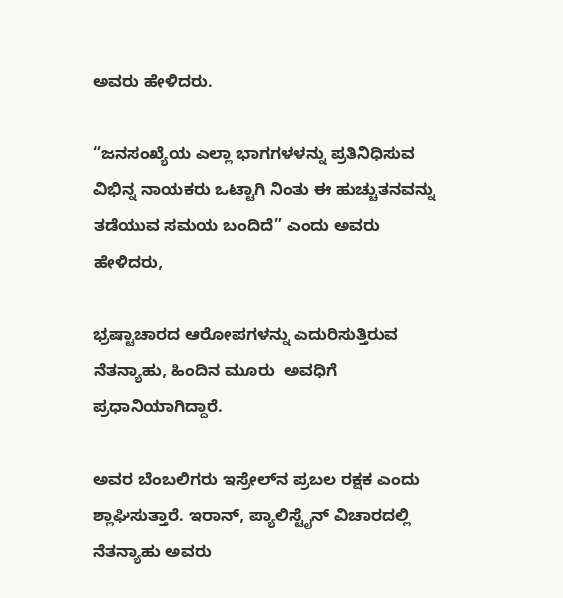ಅವರು ಹೇಳಿದರು.

“ಜನಸಂಖ್ಯೆಯ ಎಲ್ಲಾ ಭಾಗಗಳಳನ್ನು ಪ್ರತಿನಿಧಿಸುವ ವಿಭಿನ್ನ ನಾಯಕರು ಒಟ್ಟಾಗಿ ನಿಂತು ಈ ಹುಚ್ಚುತನವನ್ನು ತಡೆಯುವ ಸಮಯ ಬಂದಿದೆ” ಎಂದು ಅವರು ಹೇಳಿದರು,

ಭ್ರಷ್ಟಾಚಾರದ ಆರೋಪಗಳನ್ನು ಎದುರಿಸುತ್ತಿರುವ ನೆತನ್ಯಾಹು, ಹಿಂದಿನ ಮೂರು  ಅವಧಿಗೆ ಪ್ರಧಾನಿಯಾಗಿದ್ದಾರೆ.

ಅವರ ಬೆಂಬಲಿಗರು ಇಸ್ರೇಲ್‍ನ ಪ್ರಬಲ ರಕ್ಷಕ ಎಂದು ಶ್ಲಾಘಿಸುತ್ತಾರೆ. ಇರಾನ್‍, ಪ್ಯಾಲಿಸ್ಟೈನ್‍ ವಿಚಾರದಲ್ಲಿ ನೆತನ್ಯಾಹು ಅವರು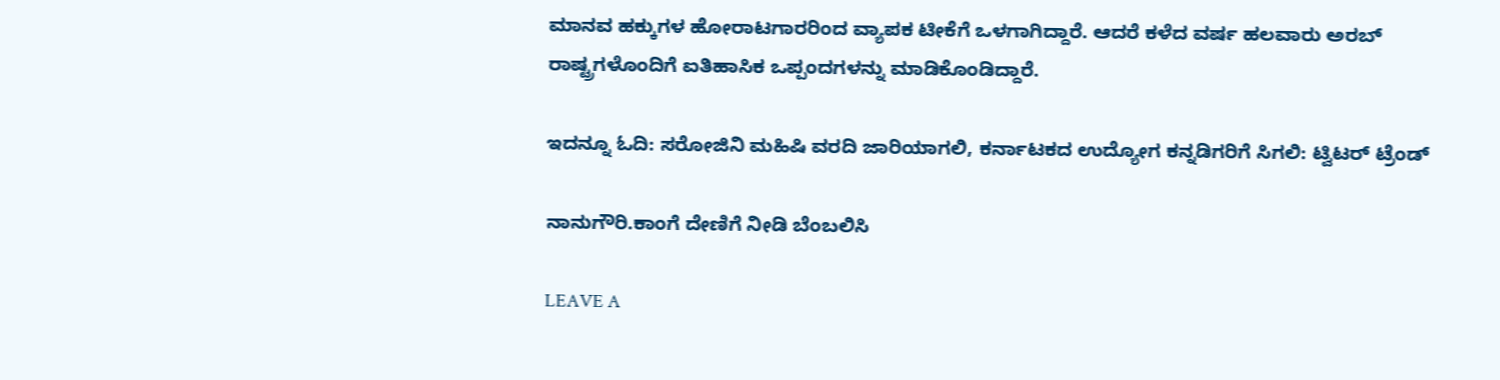ಮಾನವ ಹಕ್ಕುಗಳ ಹೋರಾಟಗಾರರಿಂದ ವ್ಯಾಪಕ ಟೀಕೆಗೆ ಒಳಗಾಗಿದ್ದಾರೆ. ಆದರೆ ಕಳೆದ ವರ್ಷ ಹಲವಾರು ಅರಬ್ ರಾಷ್ಟ್ರಗಳೊಂದಿಗೆ ಐತಿಹಾಸಿಕ ಒಪ್ಪಂದಗಳನ್ನು ಮಾಡಿಕೊಂಡಿದ್ದಾರೆ.

ಇದನ್ನೂ ಓದಿ: ಸರೋಜಿನಿ ಮಹಿಷಿ ವರದಿ ಜಾರಿಯಾಗಲಿ, ಕರ್ನಾಟಕದ ಉದ್ಯೋಗ ಕನ್ನಡಿಗರಿಗೆ ಸಿಗಲಿ: ಟ್ವಿಟರ್ ಟ್ರೆಂಡ್

ನಾನುಗೌರಿ.ಕಾಂಗೆ ದೇಣಿಗೆ ನೀಡಿ ಬೆಂಬಲಿಸಿ

LEAVE A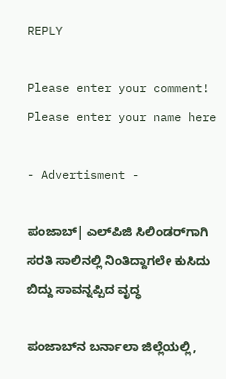REPLY

Please enter your comment!
Please enter your name here

- Advertisment -

ಪಂಜಾಬ್‌| ಎಲ್‌ಪಿಜಿ ಸಿಲಿಂಡರ್‌ಗಾಗಿ ಸರತಿ ಸಾಲಿನಲ್ಲಿ ನಿಂತಿದ್ದಾಗಲೇ ಕುಸಿದು ಬಿದ್ದು ಸಾವನ್ನಪ್ಪಿದ ವೃದ್ಧ

ಪಂಜಾಬ್‌ನ ಬರ್ನಾಲಾ ಜಿಲ್ಲೆಯಲ್ಲಿ,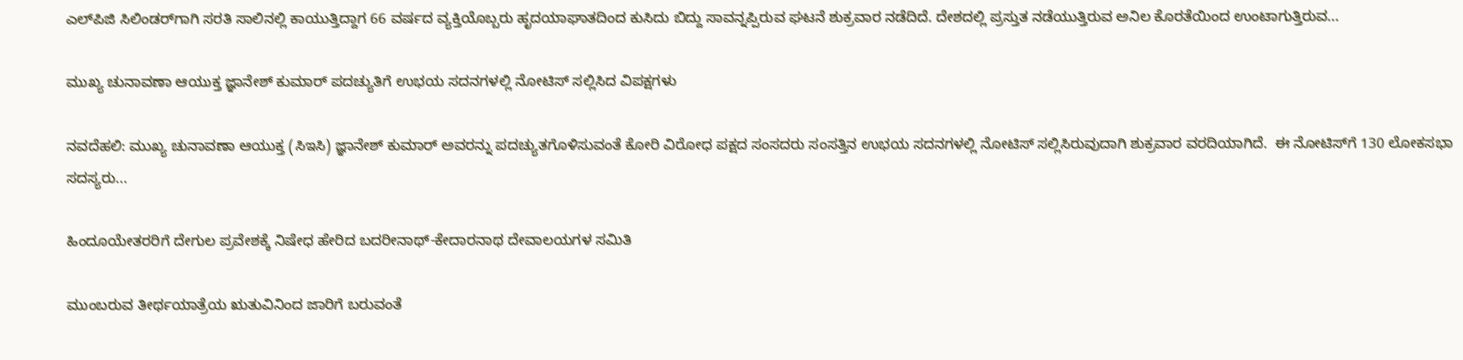ಎಲ್‌ಪಿಜಿ ಸಿಲಿಂಡರ್‌ಗಾಗಿ ಸರತಿ ಸಾಲಿನಲ್ಲಿ ಕಾಯುತ್ತಿದ್ದಾಗ 66 ವರ್ಷದ ವ್ಯಕ್ತಿಯೊಬ್ಬರು ಹೃದಯಾಘಾತದಿಂದ ಕುಸಿದು ಬಿದ್ದು ಸಾವನ್ನಪ್ಪಿರುವ ಘಟನೆ ಶುಕ್ರವಾರ ನಡೆದಿದೆ. ದೇಶದಲ್ಲಿ ಪ್ರಸ್ತುತ ನಡೆಯುತ್ತಿರುವ ಅನಿಲ ಕೊರತೆಯಿಂದ ಉಂಟಾಗುತ್ತಿರುವ...

ಮುಖ್ಯ ಚುನಾವಣಾ ಆಯುಕ್ತ ಜ್ಞಾನೇಶ್ ಕುಮಾರ್ ಪದಚ್ಯುತಿಗೆ ಉಭಯ ಸದನಗಳಲ್ಲಿ ನೋಟಿಸ್ ಸಲ್ಲಿಸಿದ ವಿಪಕ್ಷಗಳು

ನವದೆಹಲಿ: ಮುಖ್ಯ ಚುನಾವಣಾ ಆಯುಕ್ತ (ಸಿಇಸಿ) ಜ್ಞಾನೇಶ್ ಕುಮಾರ್ ಅವರನ್ನು ಪದಚ್ಯುತಗೊಳಿಸುವಂತೆ ಕೋರಿ ವಿರೋಧ ಪಕ್ಷದ ಸಂಸದರು ಸಂಸತ್ತಿನ ಉಭಯ ಸದನಗಳಲ್ಲಿ ನೋಟಿಸ್ ಸಲ್ಲಿಸಿರುವುದಾಗಿ ಶುಕ್ರವಾರ ವರದಿಯಾಗಿದೆ.  ಈ ನೋಟಿಸ್‌ಗೆ 130 ಲೋಕಸಭಾ ಸದಸ್ಯರು...

ಹಿಂದೂಯೇತರರಿಗೆ ದೇಗುಲ ಪ್ರವೇಶಕ್ಕೆ ನಿಷೇಧ ಹೇರಿದ ಬದರೀನಾಥ್-ಕೇದಾರನಾಥ ದೇವಾಲಯಗಳ ಸಮಿತಿ

ಮುಂಬರುವ ತೀರ್ಥಯಾತ್ರೆಯ ಋತುವಿನಿಂದ ಜಾರಿಗೆ ಬರುವಂತೆ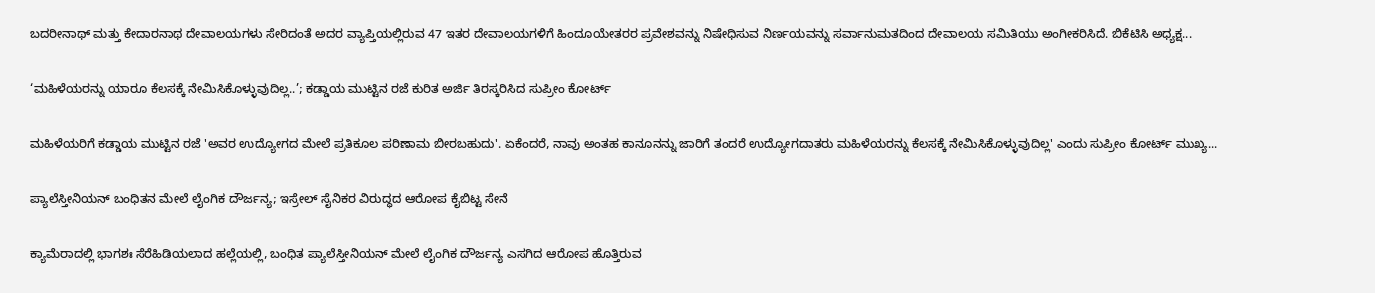ಬದರೀನಾಥ್ ಮತ್ತು ಕೇದಾರನಾಥ ದೇವಾಲಯಗಳು ಸೇರಿದಂತೆ ಅದರ ವ್ಯಾಪ್ತಿಯಲ್ಲಿರುವ 47 ಇತರ ದೇವಾಲಯಗಳಿಗೆ ಹಿಂದೂಯೇತರರ ಪ್ರವೇಶವನ್ನು ನಿಷೇಧಿಸುವ ನಿರ್ಣಯವನ್ನು ಸರ್ವಾನುಮತದಿಂದ ದೇವಾಲಯ ಸಮಿತಿಯು ಅಂಗೀಕರಿಸಿದೆ. ಬಿಕೆಟಿಸಿ ಅಧ್ಯಕ್ಷ...

‘ಮಹಿಳೆಯರನ್ನು ಯಾರೂ ಕೆಲಸಕ್ಕೆ ನೇಮಿಸಿಕೊಳ್ಳುವುದಿಲ್ಲ..’; ಕಡ್ಡಾಯ ಮುಟ್ಟಿನ ರಜೆ ಕುರಿತ ಅರ್ಜಿ ತಿರಸ್ಕರಿಸಿದ ಸುಪ್ರೀಂ ಕೋರ್ಟ್

ಮಹಿಳೆಯರಿಗೆ ಕಡ್ಡಾಯ ಮುಟ್ಟಿನ ರಜೆ 'ಅವರ ಉದ್ಯೋಗದ ಮೇಲೆ ಪ್ರತಿಕೂಲ ಪರಿಣಾಮ ಬೀರಬಹುದು'. ಏಕೆಂದರೆ, ನಾವು ಅಂತಹ ಕಾನೂನನ್ನು ಜಾರಿಗೆ ತಂದರೆ ಉದ್ಯೋಗದಾತರು ಮಹಿಳೆಯರನ್ನು ಕೆಲಸಕ್ಕೆ ನೇಮಿಸಿಕೊಳ್ಳುವುದಿಲ್ಲ' ಎಂದು ಸುಪ್ರೀಂ ಕೋರ್ಟ್‌ ಮುಖ್ಯ...

ಪ್ಯಾಲೆಸ್ತೀನಿಯನ್ ಬಂಧಿತನ ಮೇಲೆ ಲೈಂಗಿಕ ದೌರ್ಜನ್ಯ; ಇಸ್ರೇಲ್ ಸೈನಿಕರ ವಿರುದ್ಧದ ಆರೋಪ ಕೈಬಿಟ್ಟ ಸೇನೆ

ಕ್ಯಾಮೆರಾದಲ್ಲಿ ಭಾಗಶಃ ಸೆರೆಹಿಡಿಯಲಾದ ಹಲ್ಲೆಯಲ್ಲಿ, ಬಂಧಿತ ಪ್ಯಾಲೆಸ್ತೀನಿಯನ್ ಮೇಲೆ ಲೈಂಗಿಕ ದೌರ್ಜನ್ಯ ಎಸಗಿದ ಆರೋಪ ಹೊತ್ತಿರುವ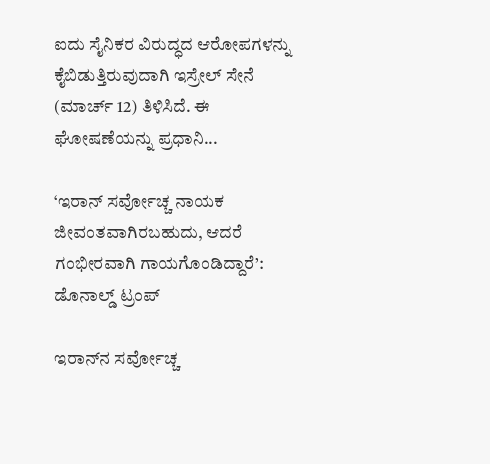ಐದು ಸೈನಿಕರ ವಿರುದ್ಧದ ಆರೋಪಗಳನ್ನು ಕೈಬಿಡುತ್ತಿರುವುದಾಗಿ ಇಸ್ರೇಲ್ ಸೇನೆ (ಮಾರ್ಚ್ 12) ತಿಳಿಸಿದೆ. ಈ ಘೋಷಣೆಯನ್ನು ಪ್ರಧಾನಿ...

‘ಇರಾನ್ ಸರ್ವೋಚ್ಚ ನಾಯಕ ಜೀವಂತವಾಗಿರಬಹುದು, ಆದರೆ ಗಂಭೀರವಾಗಿ ಗಾಯಗೊಂಡಿದ್ದಾರೆ’: ಡೊನಾಲ್ಡ್ ಟ್ರಂಪ್

ಇರಾನ್‌ನ ಸರ್ವೋಚ್ಚ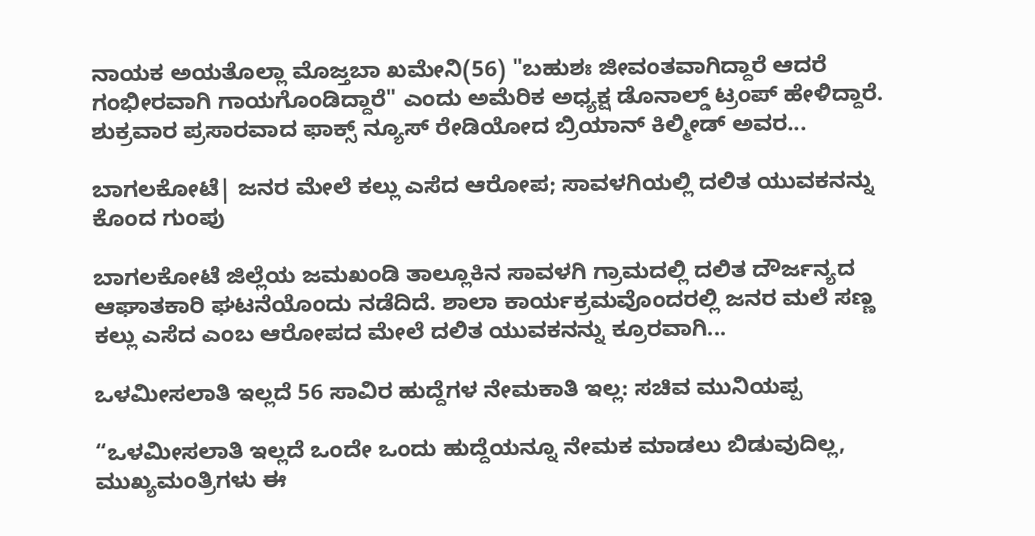ನಾಯಕ ಅಯತೊಲ್ಲಾ ಮೊಜ್ತಬಾ ಖಮೇನಿ(56) "ಬಹುಶಃ ಜೀವಂತವಾಗಿದ್ದಾರೆ ಆದರೆ ಗಂಭೀರವಾಗಿ ಗಾಯಗೊಂಡಿದ್ದಾರೆ" ಎಂದು ಅಮೆರಿಕ ಅಧ್ಯಕ್ಷ ಡೊನಾಲ್ಡ್ ಟ್ರಂಪ್ ಹೇಳಿದ್ದಾರೆ. ಶುಕ್ರವಾರ ಪ್ರಸಾರವಾದ ಫಾಕ್ಸ್ ನ್ಯೂಸ್ ರೇಡಿಯೋದ ಬ್ರಿಯಾನ್ ಕಿಲ್ಮೀಡ್ ಅವರ...

ಬಾಗಲಕೋಟೆ| ಜನರ ಮೇಲೆ ಕಲ್ಲು ಎಸೆದ ಆರೋಪ; ಸಾವಳಗಿಯಲ್ಲಿ ದಲಿತ ಯುವಕನನ್ನು ಕೊಂದ ಗುಂಪು

ಬಾಗಲಕೋಟೆ ಜಿಲ್ಲೆಯ ಜಮಖಂಡಿ ತಾಲ್ಲೂಕಿನ ಸಾವಳಗಿ ಗ್ರಾಮದಲ್ಲಿ ದಲಿತ ದೌರ್ಜನ್ಯದ ಆಘಾತಕಾರಿ ಘಟನೆಯೊಂದು ನಡೆದಿದೆ. ಶಾಲಾ ಕಾರ್ಯಕ್ರಮವೊಂದರಲ್ಲಿ ಜನರ ಮಲೆ ಸಣ್ಣ ಕಲ್ಲು ಎಸೆದ ಎಂಬ ಆರೋಪದ ಮೇಲೆ ದಲಿತ ಯುವಕನನ್ನು ಕ್ರೂರವಾಗಿ...

ಒಳಮೀಸಲಾತಿ ಇಲ್ಲದೆ 56 ಸಾವಿರ ಹುದ್ದೆಗಳ ನೇಮಕಾತಿ ಇಲ್ಲ: ಸಚಿವ ಮುನಿಯಪ್ಪ

“ಒಳಮೀಸಲಾತಿ ಇಲ್ಲದೆ ಒಂದೇ ಒಂದು ಹುದ್ದೆಯನ್ನೂ ನೇಮಕ ಮಾಡಲು ಬಿಡುವುದಿಲ್ಲ, ಮುಖ್ಯಮಂತ್ರಿಗಳು ಈ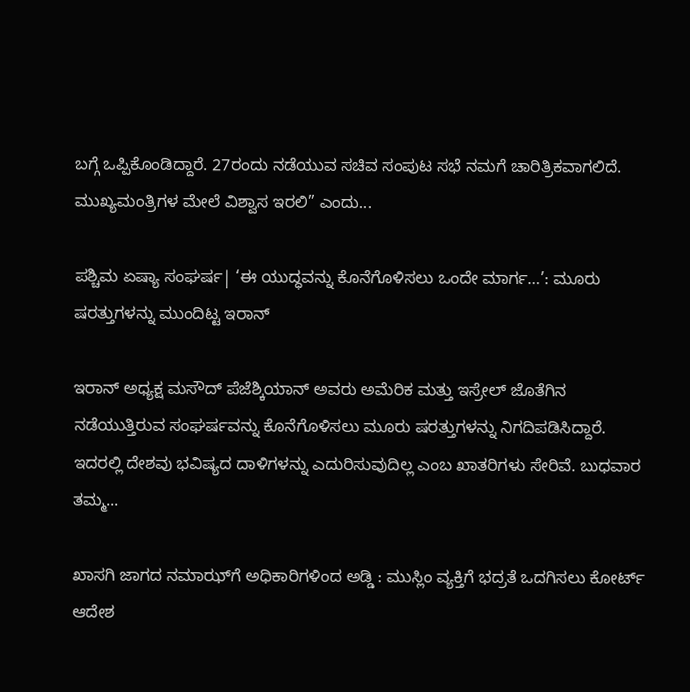ಬಗ್ಗೆ ಒಪ್ಪಿಕೊಂಡಿದ್ದಾರೆ. 27ರಂದು ನಡೆಯುವ ಸಚಿವ ಸಂಪುಟ ಸಭೆ ನಮಗೆ ಚಾರಿತ್ರಿಕವಾಗಲಿದೆ. ಮುಖ್ಯಮಂತ್ರಿಗಳ ಮೇಲೆ ವಿಶ್ವಾಸ ಇರಲಿ” ಎಂದು...

ಪಶ್ಚಿಮ ಏಷ್ಯಾ ಸಂಘರ್ಷ| ‘ಈ ಯುದ್ಧವನ್ನು ಕೊನೆಗೊಳಿಸಲು ಒಂದೇ ಮಾರ್ಗ…’: ಮೂರು ಷರತ್ತುಗಳನ್ನು ಮುಂದಿಟ್ಟ ಇರಾನ್

ಇರಾನ್ ಅಧ್ಯಕ್ಷ ಮಸೌದ್ ಪೆಜೆಶ್ಕಿಯಾನ್ ಅವರು ಅಮೆರಿಕ ಮತ್ತು ಇಸ್ರೇಲ್ ಜೊತೆಗಿನ ನಡೆಯುತ್ತಿರುವ ಸಂಘರ್ಷವನ್ನು ಕೊನೆಗೊಳಿಸಲು ಮೂರು ಷರತ್ತುಗಳನ್ನು ನಿಗದಿಪಡಿಸಿದ್ದಾರೆ. ಇದರಲ್ಲಿ ದೇಶವು ಭವಿಷ್ಯದ ದಾಳಿಗಳನ್ನು ಎದುರಿಸುವುದಿಲ್ಲ ಎಂಬ ಖಾತರಿಗಳು ಸೇರಿವೆ. ಬುಧವಾರ ತಮ್ಮ...

ಖಾಸಗಿ ಜಾಗದ ನಮಾಝ್‌ಗೆ ಅಧಿಕಾರಿಗಳಿಂದ ಅಡ್ಡಿ : ಮುಸ್ಲಿಂ ವ್ಯಕ್ತಿಗೆ ಭದ್ರತೆ ಒದಗಿಸಲು ಕೋರ್ಟ್ ಆದೇಶ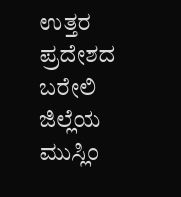ಉತ್ತರ ಪ್ರದೇಶದ ಬರೇಲಿ ಜಿಲ್ಲೆಯ ಮುಸ್ಲಿಂ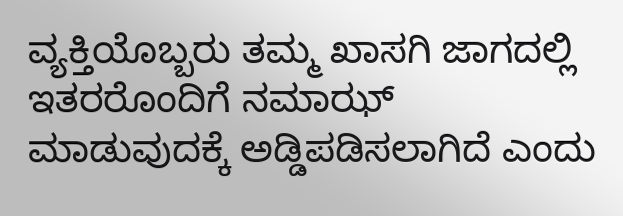ವ್ಯಕ್ತಿಯೊಬ್ಬರು ತಮ್ಮ ಖಾಸಗಿ ಜಾಗದಲ್ಲಿ ಇತರರೊಂದಿಗೆ ನಮಾಝ್ ಮಾಡುವುದಕ್ಕೆ ಅಡ್ಡಿಪಡಿಸಲಾಗಿದೆ ಎಂದು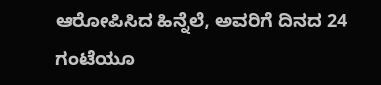ಆರೋಪಿಸಿದ ಹಿನ್ನೆಲೆ, ಅವರಿಗೆ ದಿನದ 24 ಗಂಟೆಯೂ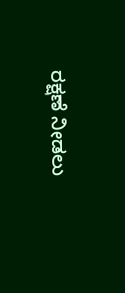ರಕ್ಷಣೆ ನೀಡಲು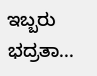ಇಬ್ಬರು ಭದ್ರತಾ...